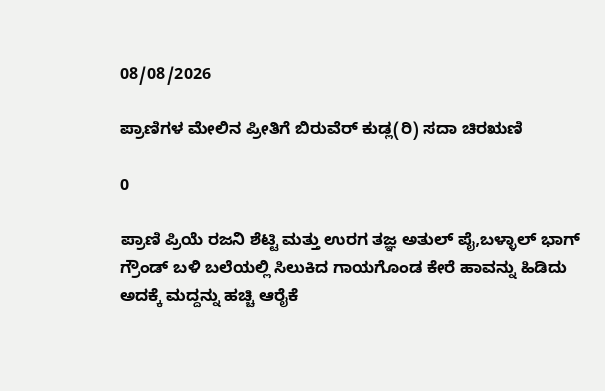08/08/2026

ಪ್ರಾಣಿಗಳ ಮೇಲಿನ ಪ್ರೀತಿಗೆ ಬಿರುವೆರ್ ಕುಡ್ಲ(ರಿ) ಸದಾ ಚಿರಋಣಿ

0

ಪ್ರಾಣಿ ಪ್ರಿಯೆ ರಜನಿ ಶೆಟ್ಟಿ ಮತ್ತು ಉರಗ ತಜ್ಞ ಅತುಲ್ ಪೈ,ಬಳ್ಳಾಲ್ ಭಾಗ್ ಗ್ರೌಂಡ್ ಬಳಿ ಬಲೆಯಲ್ಲಿ ಸಿಲುಕಿದ ಗಾಯಗೊಂಡ ಕೇರೆ ಹಾವನ್ನು ಹಿಡಿದು ಅದಕ್ಕೆ ಮದ್ದನ್ನು ಹಚ್ಚಿ ಆರೈಕೆ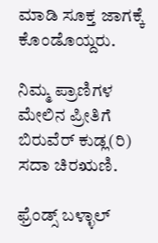ಮಾಡಿ ಸೂಕ್ತ ಜಾಗಕ್ಕೆ ಕೊಂಡೊಯ್ದರು.

ನಿಮ್ಮ ಪ್ರಾಣಿಗಳ ಮೇಲಿನ ಪ್ರೀತಿಗೆ ಬಿರುವೆರ್ ಕುಡ್ಲ(ರಿ)
ಸದಾ ಚಿರಋಣಿ.

ಫ್ರೆಂಡ್ಸ್ ಬಳ್ಳಾಲ್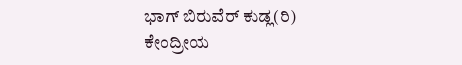ಭಾಗ್ ಬಿರುವೆರ್ ಕುಡ್ಲ(ರಿ)
ಕೇಂದ್ರೀಯ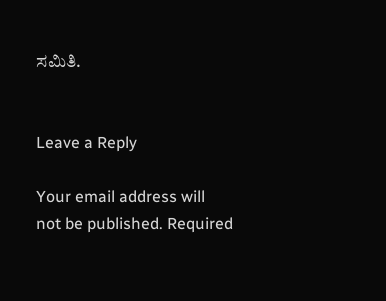ಸಮಿತಿ.


Leave a Reply

Your email address will not be published. Required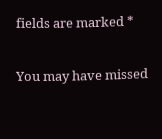fields are marked *

You may have missed